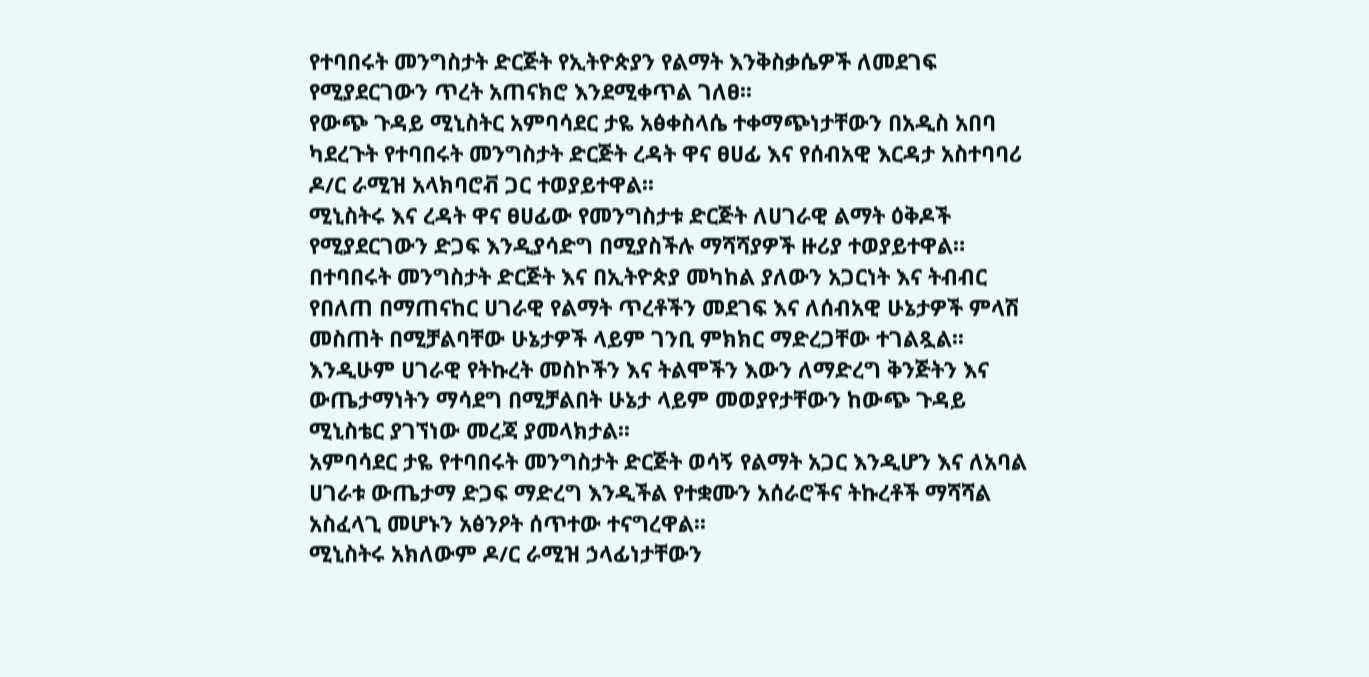የተባበሩት መንግስታት ድርጅት የኢትዮጵያን የልማት እንቅስቃሴዎች ለመደገፍ የሚያደርገውን ጥረት አጠናክሮ እንደሚቀጥል ገለፀ፡፡
የውጭ ጉዳይ ሚኒስትር አምባሳደር ታዬ አፅቀስላሴ ተቀማጭነታቸውን በአዲስ አበባ ካደረጉት የተባበሩት መንግስታት ድርጅት ረዳት ዋና ፀሀፊ እና የሰብአዊ እርዳታ አስተባባሪ ዶ/ር ራሚዝ አላክባሮቭ ጋር ተወያይተዋል፡፡
ሚኒስትሩ እና ረዳት ዋና ፀሀፊው የመንግስታቱ ድርጅት ለሀገራዊ ልማት ዕቅዶች የሚያደርገውን ድጋፍ እንዲያሳድግ በሚያስችሉ ማሻሻያዎች ዙሪያ ተወያይተዋል።
በተባበሩት መንግስታት ድርጅት እና በኢትዮጵያ መካከል ያለውን አጋርነት እና ትብብር የበለጠ በማጠናከር ሀገራዊ የልማት ጥረቶችን መደገፍ እና ለሰብአዊ ሁኔታዎች ምላሽ መስጠት በሚቻልባቸው ሁኔታዎች ላይም ገንቢ ምክክር ማድረጋቸው ተገልጿል፡፡
እንዲሁም ሀገራዊ የትኩረት መስኮችን እና ትልሞችን እውን ለማድረግ ቅንጅትን እና ውጤታማነትን ማሳደግ በሚቻልበት ሁኔታ ላይም መወያየታቸውን ከውጭ ጉዳይ ሚኒስቴር ያገኘነው መረጃ ያመላክታል፡፡
አምባሳደር ታዬ የተባበሩት መንግስታት ድርጅት ወሳኝ የልማት አጋር እንዲሆን እና ለአባል ሀገራቱ ውጤታማ ድጋፍ ማድረግ እንዲችል የተቋሙን አሰራሮችና ትኩረቶች ማሻሻል አስፈላጊ መሆኑን አፅንዖት ሰጥተው ተናግረዋል፡፡
ሚኒስትሩ አክለውም ዶ/ር ራሚዝ ኃላፊነታቸውን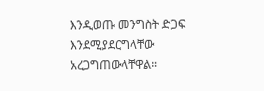እንዲወጡ መንግስት ድጋፍ እንደሚያደርግላቸው አረጋግጠውላቸዋል።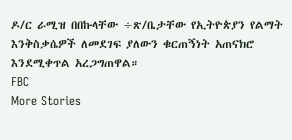ዶ/ር ራሚዝ በበኩላቸው ÷ጽ/ቤታቸው የኢትዮጵያን የልማት እንቅስቃሴዎች ለመደገፍ ያለውን ቁርጠኝነት አጠናክሮ እንደሚቀጥል አረጋግጠዋል።
FBC
More Stories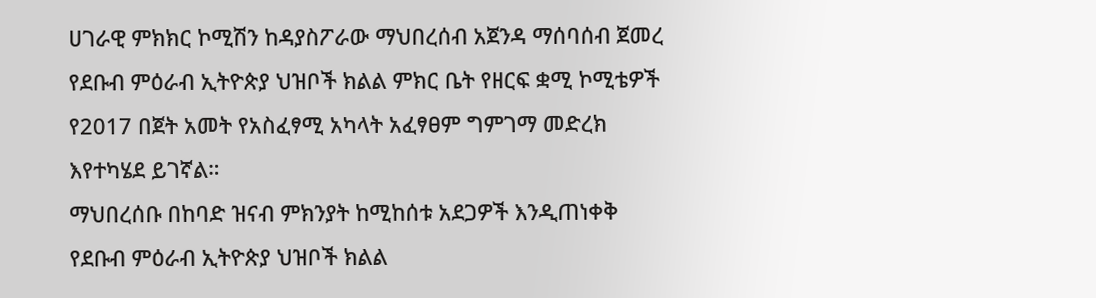ሀገራዊ ምክክር ኮሚሽን ከዳያስፖራው ማህበረሰብ አጀንዳ ማሰባሰብ ጀመረ
የደቡብ ምዕራብ ኢትዮጵያ ህዝቦች ክልል ምክር ቤት የዘርፍ ቋሚ ኮሚቴዎች የ2017 በጀት አመት የአስፈፃሚ አካላት አፈፃፀም ግምገማ መድረክ እየተካሄደ ይገኛል።
ማህበረሰቡ በከባድ ዝናብ ምክንያት ከሚከሰቱ አደጋዎች እንዲጠነቀቅ የደቡብ ምዕራብ ኢትዮጵያ ህዝቦች ክልል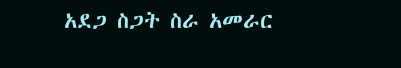አደጋ ስጋት ስራ አመራር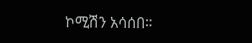ኮሚሽን አሳሰበ።